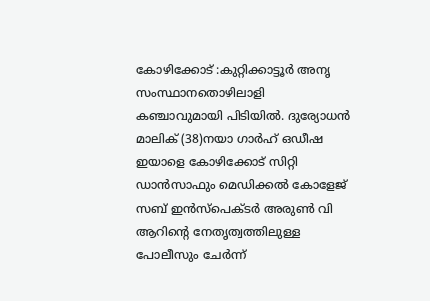കോഴിക്കോട് :കുറ്റിക്കാട്ടൂർ അനൃ സംസ്ഥാനതൊഴിലാളി കഞ്ചാവുമായി പിടിയിൽ. ദുര്യോധൻ മാലിക് (38)നയാ ഗാർഹ് ഒഡീഷ ഇയാളെ കോഴിക്കോട് സിറ്റി ഡാൻസാഫും മെഡിക്കൽ കോളേജ് സബ് ഇൻസ്പെക്ടർ അരുൺ വി ആറിന്റെ നേതൃത്വത്തിലുള്ള പോലീസും ചേർന്ന്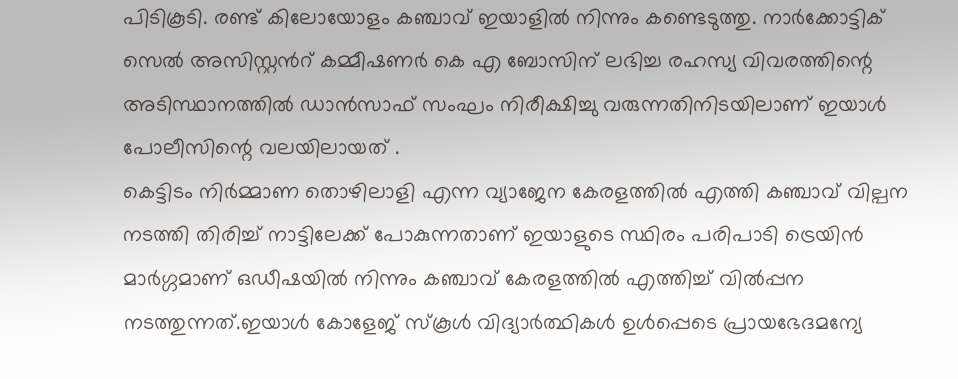പിടികൂടി. രണ്ട് കിലോയോളം കഞ്ചാവ് ഇയാളിൽ നിന്നും കണ്ടെടുത്തു. നാർക്കോട്ടിക് സെൽ അസിസ്റ്റൻറ് കമ്മീഷണർ കെ എ ബോസിന് ലഭിച്ച രഹസ്യ വിവരത്തിന്റെ അടിസ്ഥാനത്തിൽ ഡാൻസാഫ് സംഘം നിരീക്ഷിച്ചു വരുന്നതിനിടയിലാണ് ഇയാൾ പോലീസിന്റെ വലയിലായത് .
കെട്ടിടം നിർമ്മാണ തൊഴിലാളി എന്ന വ്യാജേന കേരളത്തിൽ എത്തി കഞ്ചാവ് വില്പന നടത്തി തിരിച്ച് നാട്ടിലേക്ക് പോകുന്നതാണ് ഇയാളുടെ സ്ഥിരം പരിപാടി ട്രെയിൻ മാർഗ്ഗമാണ് ഒഡീഷയിൽ നിന്നും കഞ്ചാവ് കേരളത്തിൽ എത്തിച്ച് വിൽപ്പന നടത്തുന്നത്.ഇയാൾ കോളേജ് സ്കൂൾ വിദ്യാർത്ഥികൾ ഉൾപ്പെടെ പ്രായഭേദമന്യേ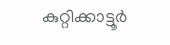കുറ്റിക്കാട്ടൂർ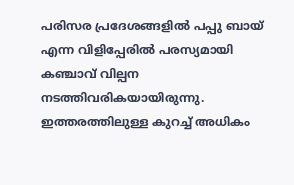പരിസര പ്രദേശങ്ങളിൽ പപ്പു ബായ് എന്ന വിളിപ്പേരിൽ പരസ്യമായി കഞ്ചാവ് വില്പന നടത്തിവരികയായിരുന്നു.
ഇത്തരത്തിലുള്ള കുറച്ച് അധികം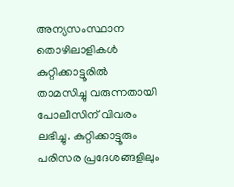അന്യസംസ്ഥാന തൊഴിലാളികൾ കുറ്റിക്കാട്ടൂരിൽ താമസിച്ചു വരുന്നതായി പോലീസിന് വിവരം ലഭിച്ചു. കുറ്റിക്കാട്ടൂരും പരിസര പ്രദേശങ്ങളിലും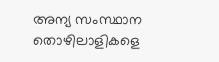അന്യ സംസ്ഥാന തൊഴിലാളികളെ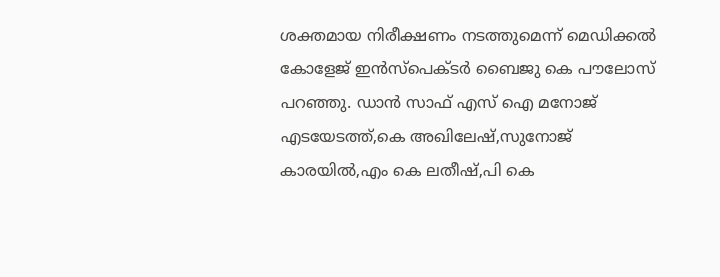ശക്തമായ നിരീക്ഷണം നടത്തുമെന്ന് മെഡിക്കൽ കോളേജ് ഇൻസ്പെക്ടർ ബൈജു കെ പൗലോസ് പറഞ്ഞു. ഡാൻ സാഫ് എസ് ഐ മനോജ് എടയേടത്ത്,കെ അഖിലേഷ്,സുനോജ് കാരയിൽ,എം കെ ലതീഷ്,പി കെ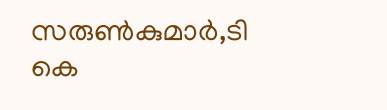സരുൺകുമാർ,ടി കെ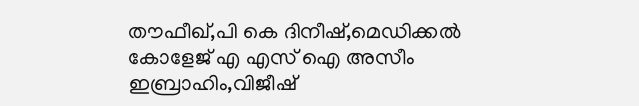തൗഫീഖ്,പി കെ ദിനീഷ്,മെഡിക്കൽ കോളേജ് എ എസ് ഐ അസീം ഇബ്രാഹിം,വിജീഷ്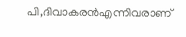പി,ദിവാകരൻഎന്നിവരാണ്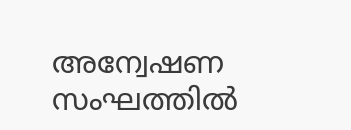അന്വേഷണ സംഘത്തിൽ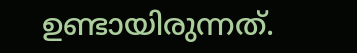ഉണ്ടായിരുന്നത്.